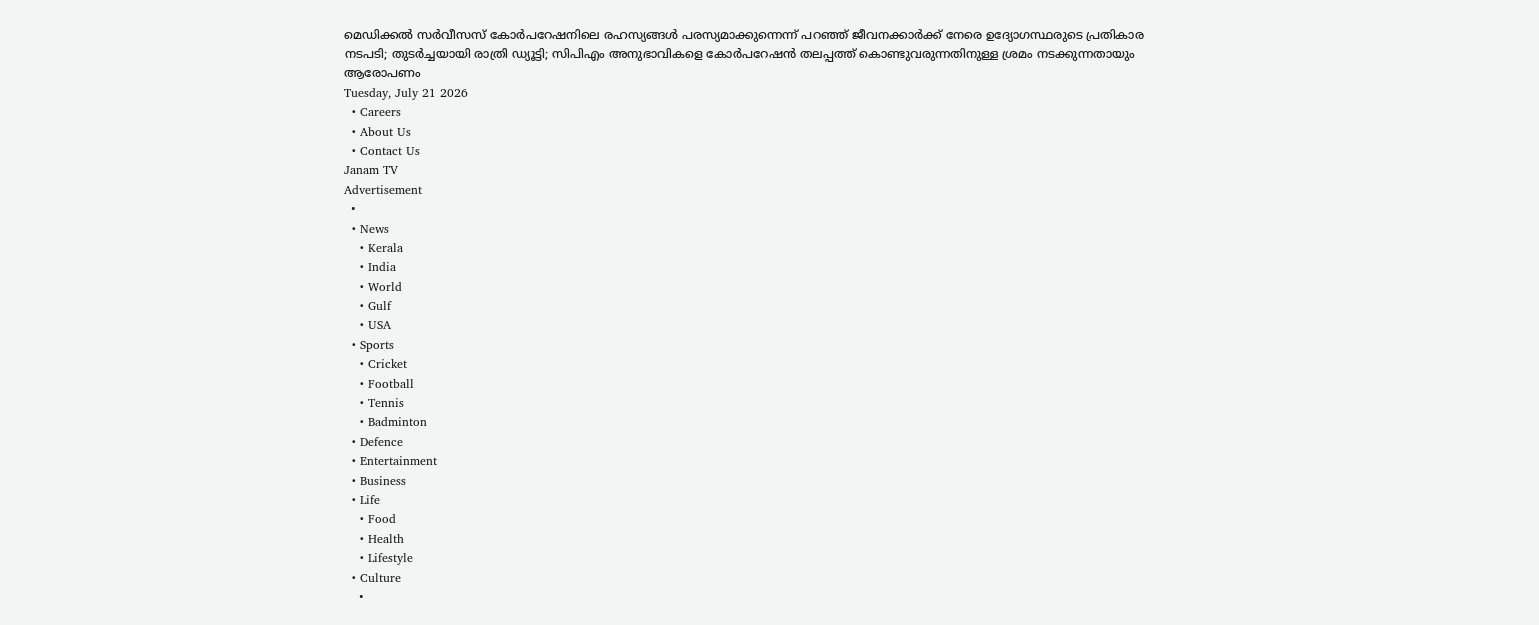മെഡിക്കൽ സർവീസസ് കോർപറേഷനിലെ രഹസ്യങ്ങൾ പരസ്യമാക്കുന്നെന്ന് പറഞ്ഞ് ജീവനക്കാർക്ക് നേരെ ഉദ്യോഗസ്ഥരുടെ പ്രതികാര നടപടി; തുടർച്ചയായി രാത്രി ഡ്യൂട്ടി; സിപിഎം അനുഭാവികളെ കോർപറേഷൻ തലപ്പത്ത് കൊണ്ടുവരുന്നതിനുള്ള ശ്രമം നടക്കുന്നതായും ആരോപണം
Tuesday, July 21 2026
  • Careers
  • About Us
  • Contact Us
Janam TV
Advertisement
  •
  • News
    • Kerala
    • India
    • World
    • Gulf
    • USA
  • Sports
    • Cricket
    • Football
    • Tennis
    • Badminton
  • Defence
  • Entertainment
  • Business
  • Life
    • Food
    • Health
    • Lifestyle
  • Culture
    •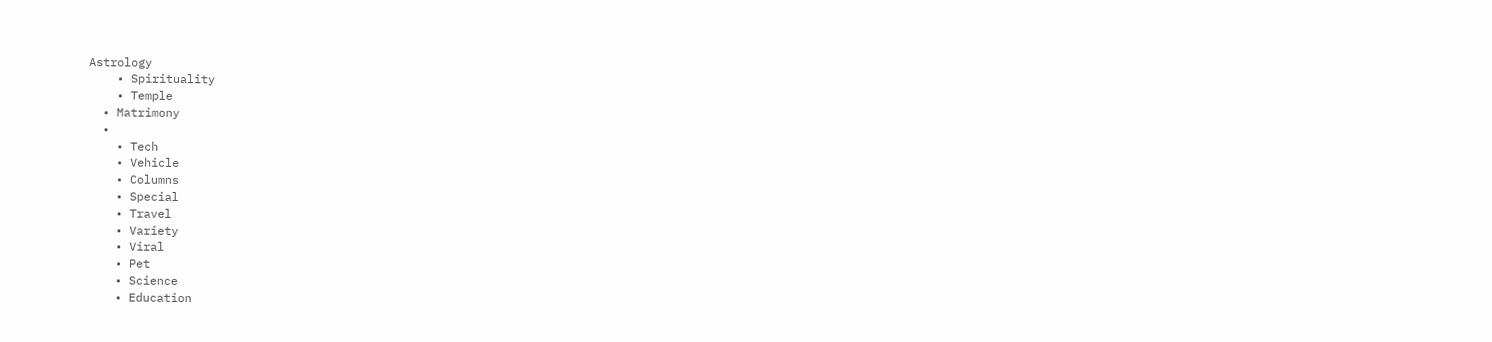Astrology
    • Spirituality
    • Temple
  • Matrimony
  •
    • Tech
    • Vehicle
    • Columns
    • Special
    • Travel
    • Variety
    • Viral
    • Pet
    • Science
    • Education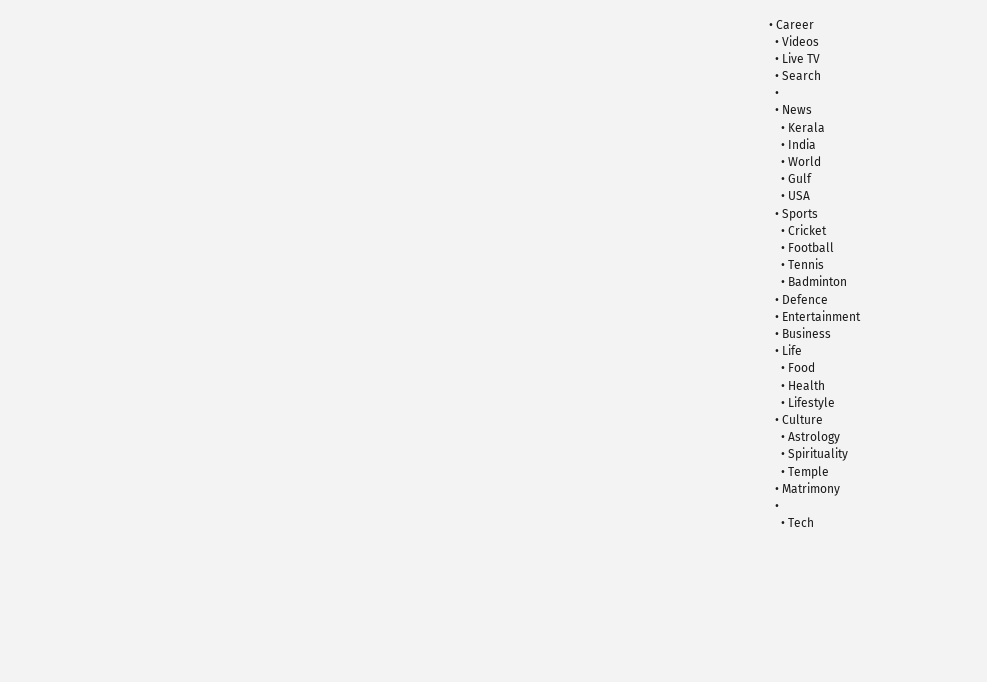• Career
  • Videos
  • Live TV
  • Search
  •
  • News
    • Kerala
    • India
    • World
    • Gulf
    • USA
  • Sports
    • Cricket
    • Football
    • Tennis
    • Badminton
  • Defence
  • Entertainment
  • Business
  • Life
    • Food
    • Health
    • Lifestyle
  • Culture
    • Astrology
    • Spirituality
    • Temple
  • Matrimony
  •
    • Tech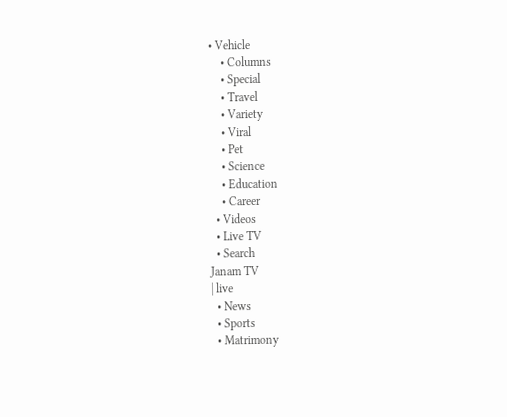• Vehicle
    • Columns
    • Special
    • Travel
    • Variety
    • Viral
    • Pet
    • Science
    • Education
    • Career
  • Videos
  • Live TV
  • Search
Janam TV
| live
  • News
  • Sports
  • Matrimony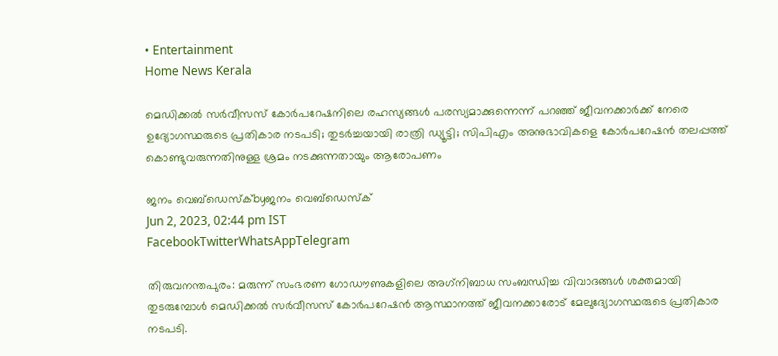• Entertainment
Home News Kerala

മെഡിക്കൽ സർവീസസ് കോർപറേഷനിലെ രഹസ്യങ്ങൾ പരസ്യമാക്കുന്നെന്ന് പറഞ്ഞ് ജീവനക്കാർക്ക് നേരെ ഉദ്യോഗസ്ഥരുടെ പ്രതികാര നടപടി; തുടർച്ചയായി രാത്രി ഡ്യൂട്ടി; സിപിഎം അനുഭാവികളെ കോർപറേഷൻ തലപ്പത്ത് കൊണ്ടുവരുന്നതിനുള്ള ശ്രമം നടക്കുന്നതായും ആരോപണം

ജനം വെബ്‌ഡെസ്ക്byജനം വെബ്‌ഡെസ്ക്
Jun 2, 2023, 02:44 pm IST
FacebookTwitterWhatsAppTelegram

തിരുവനന്തപുരം: മരുന്ന് സംഭരണ ഗോഡൗണുകളിലെ അഗ്‌നിബാധ സംബന്ധിച്ച വിവാദങ്ങൾ ശക്തമായി തുടരുമ്പോൾ മെഡിക്കൽ സർവീസസ് കോർപറേഷൻ ആസ്ഥാനത്ത് ജീവനക്കാരോട് മേലുദ്യോഗസ്ഥരുടെ പ്രതികാര നടപടി.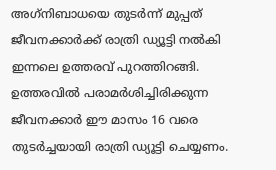അഗ്‌നിബാധയെ തുടർന്ന് മുപ്പത് ജീവനക്കാർക്ക് രാത്രി ഡ്യൂട്ടി നൽകി ഇന്നലെ ഉത്തരവ് പുറത്തിറങ്ങി. ഉത്തരവിൽ പരാമർശിച്ചിരിക്കുന്ന ജീവനക്കാർ ഈ മാസം 16 വരെ തുടർച്ചയായി രാത്രി ഡ്യൂട്ടി ചെയ്യണം.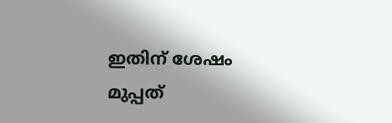ഇതിന് ശേഷം മുപ്പത്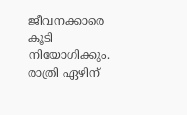ജീവനക്കാരെ കൂടി നിയോഗിക്കും. രാത്രി ഏഴിന്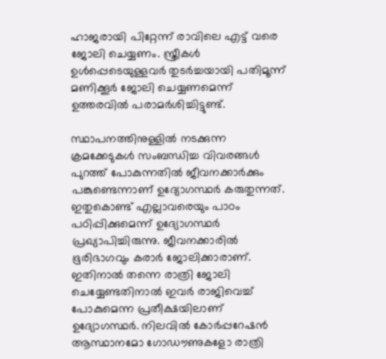ഹാജരായി പിറ്റേന്ന് രാവിലെ എട്ട് വരെ ജോലി ചെയ്യണം. സ്ത്രീകൾ ഉൾപ്പെടെയുള്ളവർ തുടർച്ചയായി പതിമൂന്ന് മണിക്കൂർ ജോലി ചെയ്യണമെന്ന് ഉത്തരവിൽ പരാമർശിച്ചിട്ടുണ്ട്.

സ്ഥാപനത്തിനുള്ളിൽ നടക്കുന്ന ക്രമക്കേടുകൾ സംബന്ധിച്ച വിവരങ്ങൾ പുറത്ത് പോകുന്നതിൽ ജീവനക്കാർക്കും പങ്കുണ്ടെന്നാണ് ഉദ്യോഗസ്ഥർ കരുതുന്നത്. ഇതുകൊണ്ട് എല്ലാവരെയും പാഠം പഠിപ്പിക്കുമെന്ന് ഉദ്യോഗസ്ഥർ പ്രഖ്യാപിച്ചിരുന്നു. ജീവനക്കാരിൽ ഭൂരിഭാഗവും കരാർ ജോലിക്കാരാണ്. ഇതിനാൽ തന്നെ രാത്രി ജോലി ചെയ്യേണ്ടതിനാൽ ഇവർ രാജിവെച്ച് പോകുമെന്ന പ്രതീക്ഷയിലാണ് ഉദ്യോഗസ്ഥർ. നിലവിൽ കോർപ്പറേഷൻ ആസ്ഥാനമോ ഗോഡൗണുകളോ രാത്രി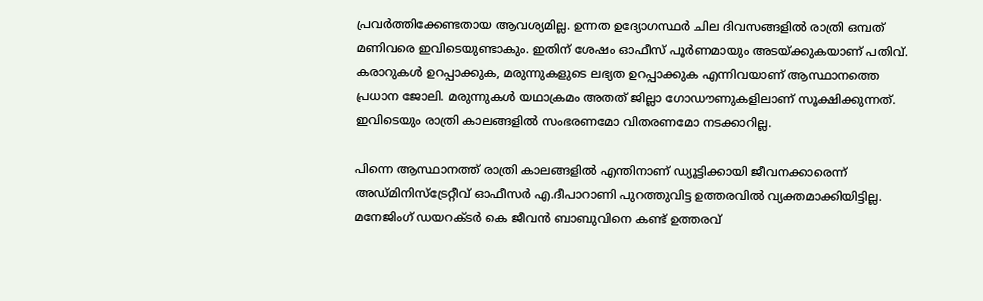പ്രവർത്തിക്കേണ്ടതായ ആവശ്യമില്ല. ഉന്നത ഉദ്യോഗസ്ഥർ ചില ദിവസങ്ങളിൽ രാത്രി ഒമ്പത് മണിവരെ ഇവിടെയുണ്ടാകും. ഇതിന് ശേഷം ഓഫീസ് പൂർണമായും അടയ്‌ക്കുകയാണ് പതിവ്. കരാറുകൾ ഉറപ്പാക്കുക, മരുന്നുകളുടെ ലഭ്യത ഉറപ്പാക്കുക എന്നിവയാണ് ആസ്ഥാനത്തെ പ്രധാന ജോലി. മരുന്നുകൾ യഥാക്രമം അതത് ജില്ലാ ഗോഡൗണുകളിലാണ് സൂക്ഷിക്കുന്നത്. ഇവിടെയും രാത്രി കാലങ്ങളിൽ സംഭരണമോ വിതരണമോ നടക്കാറില്ല.

പിന്നെ ആസ്ഥാനത്ത് രാത്രി കാലങ്ങളിൽ എന്തിനാണ് ഡ്യൂട്ടിക്കായി ജീവനക്കാരെന്ന് അഡ്മിനിസ്ട്രേറ്റീവ് ഓഫീസർ എ.ദീപാറാണി പുറത്തുവിട്ട ഉത്തരവിൽ വ്യക്തമാക്കിയിട്ടില്ല. മനേജിംഗ് ഡയറക്ടർ കെ ജീവൻ ബാബുവിനെ കണ്ട് ഉത്തരവ്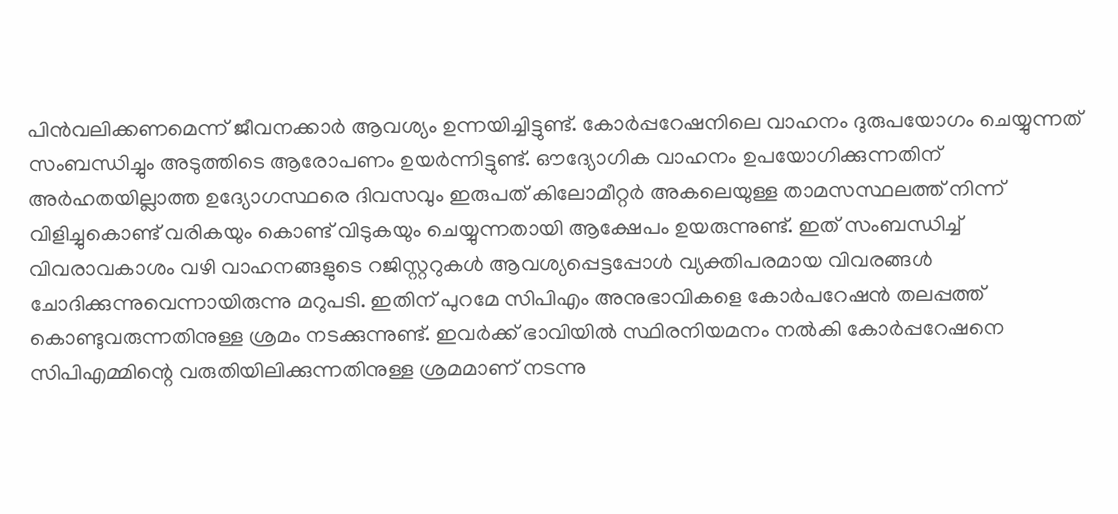പിൻവലിക്കണമെന്ന് ജീവനക്കാർ ആവശ്യം ഉന്നയിച്ചിട്ടുണ്ട്. കോർപ്പറേഷനിലെ വാഹനം ദുരുപയോഗം ചെയ്യുന്നത് സംബന്ധിച്ചും അടുത്തിടെ ആരോപണം ഉയർന്നിട്ടുണ്ട്. ഔദ്യോഗിക വാഹനം ഉപയോഗിക്കുന്നതിന് അർഹതയില്ലാത്ത ഉദ്യോഗസ്ഥരെ ദിവസവും ഇരുപത് കിലോമീറ്റർ അകലെയുള്ള താമസസ്ഥലത്ത് നിന്ന് വിളിച്ചുകൊണ്ട് വരികയും കൊണ്ട് വിടുകയും ചെയ്യുന്നതായി ആക്ഷേപം ഉയരുന്നുണ്ട്. ഇത് സംബന്ധിച്ച് വിവരാവകാശം വഴി വാഹനങ്ങളുടെ റജിസ്റ്ററുകൾ ആവശ്യപ്പെട്ടപ്പോൾ വ്യക്തിപരമായ വിവരങ്ങൾ ചോദിക്കുന്നുവെന്നായിരുന്നു മറുപടി. ഇതിന് പുറമേ സിപിഎം അനുഭാവികളെ കോർപറേഷൻ തലപ്പത്ത് കൊണ്ടുവരുന്നതിനുള്ള ശ്രമം നടക്കുന്നുണ്ട്. ഇവർക്ക് ഭാവിയിൽ സ്ഥിരനിയമനം നൽകി കോർപ്പറേഷനെ സിപിഎമ്മിന്റെ വരുതിയിലിക്കുന്നതിനുള്ള ശ്രമമാണ് നടന്നു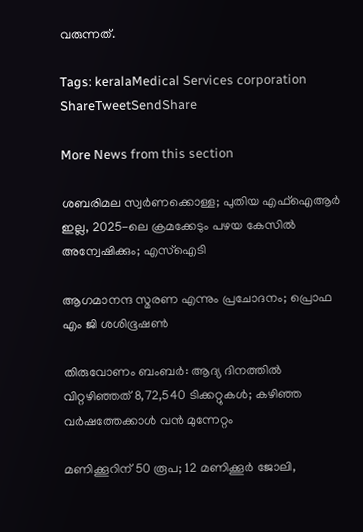വരുന്നത്.

Tags: keralaMedical Services corporation
ShareTweetSendShare

More News from this section

ശബരിമല സ്വര്‍ണക്കൊള്ള; പുതിയ എഫ്ഐആര്‍ ഇല്ല, 2025-ലെ ക്രമക്കേടും പഴയ കേസില്‍ അന്വേഷിക്കും; എസ്‌ഐടി

ആഗമാനന്ദ സ്മരണ എന്നും പ്രചോദനം; പ്രൊഫ എം ജി ശശിഭൂഷണ്‍

തിരുവോണം ബംബര്‍: ആദ്യ ദിനത്തില്‍ വിറ്റഴിഞ്ഞത് 8,72,540 ടിക്കറ്റുകള്‍; കഴിഞ്ഞ വര്‍ഷത്തേക്കാള്‍ വന്‍ മുന്നേറ്റം

മണിക്കൂറിന് 50 രൂപ; 12 മണിക്കൂര്‍ ജോലി,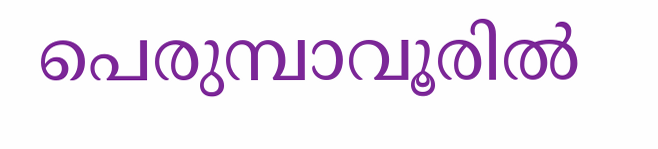പെരുമ്പാവൂരില്‍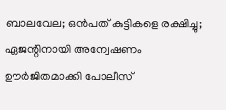ബാലവേല; ഒന്‍പത് കുട്ടികളെ രക്ഷിച്ചു; ഏജന്റിനായി അന്വേഷണം ഊര്‍ജിതമാക്കി പോലീസ്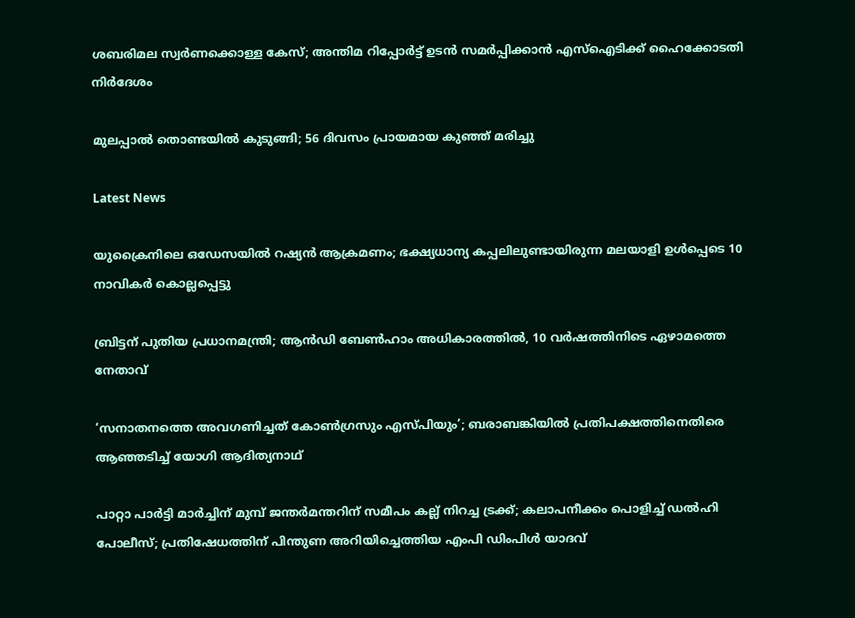ശബരിമല സ്വർണക്കൊള്ള കേസ്; അന്തിമ റിപ്പോർട്ട് ഉടൻ സമർപ്പിക്കാൻ എസ്ഐടിക്ക് ഹൈക്കോടതി നിർദേശം

മുലപ്പാൽ തൊണ്ടയിൽ കുടുങ്ങി; 56 ദിവസം പ്രായമായ കുഞ്ഞ് മരിച്ചു

Latest News

യുക്രൈനിലെ ഒഡേസയില്‍ റഷ്യന്‍ ആക്രമണം; ഭക്ഷ്യധാന്യ കപ്പലിലുണ്ടായിരുന്ന മലയാളി ഉള്‍പ്പെടെ 10 നാവികര്‍ കൊല്ലപ്പെട്ടു

ബ്രിട്ടന് പുതിയ പ്രധാനമന്ത്രി; ആന്‍ഡി ബേണ്‍ഹാം അധികാരത്തില്‍, 10 വര്‍ഷത്തിനിടെ ഏഴാമത്തെ നേതാവ്

‘സനാതനത്തെ അവഗണിച്ചത് കോണ്‍ഗ്രസും എസ്പിയും’; ബരാബങ്കിയില്‍ പ്രതിപക്ഷത്തിനെതിരെ ആഞ്ഞടിച്ച് യോഗി ആദിത്യനാഥ്

പാറ്റാ പാര്‍ട്ടി മാര്‍ച്ചിന് മുമ്പ് ജന്തര്‍മന്തറിന് സമീപം കല്ല് നിറച്ച ട്രക്ക്; കലാപനീക്കം പൊളിച്ച് ഡല്‍ഹി പോലീസ്; പ്രതിഷേധത്തിന് പിന്തുണ അറിയിച്ചെത്തിയ എംപി ഡിംപിള്‍ യാദവ്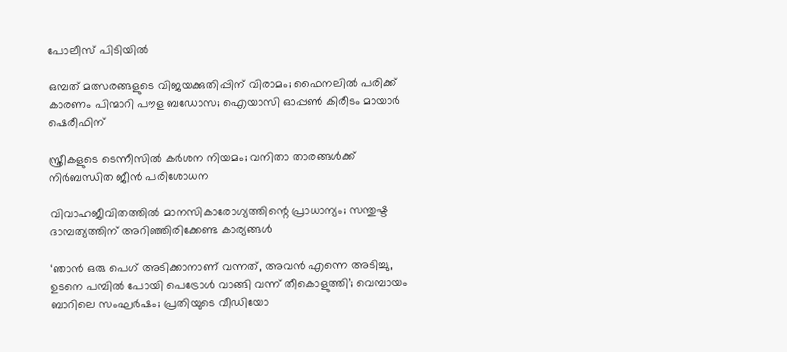പോലീസ് പിടിയില്‍

ഒമ്പത് മത്സരങ്ങളുടെ വിജയക്കുതിപ്പിന് വിരാമം; ഫൈനലില്‍ പരിക്ക് കാരണം പിന്മാറി പൗള ബഡോസ; ഐയാസി ഓപ്പണ്‍ കിരീടം മായാര്‍ ഷെരീഫിന്

സ്ത്രീകളുടെ ടെന്നീസില്‍ കര്‍ശന നിയമം; വനിതാ താരങ്ങള്‍ക്ക് നിര്‍ബന്ധിത ജീന്‍ പരിശോധന

വിവാഹജീവിതത്തിൽ മാനസികാരോഗ്യത്തിന്റെ പ്രാധാന്യം; സന്തുഷ്ട ദാമ്പത്യത്തിന് അറിഞ്ഞിരിക്കേണ്ട കാര്യങ്ങൾ

‘ഞാൻ ഒരു പെഗ് അടിക്കാനാണ് വന്നത്, അവൻ എന്നെ അടിച്ചു, ഉടനെ പമ്പിൽ പോയി പെട്രോൾ വാങ്ങി വന്ന് തീകൊളുത്തി’; വെമ്പായം ബാറിലെ സംഘർഷം; പ്രതിയുടെ വീഡിയോ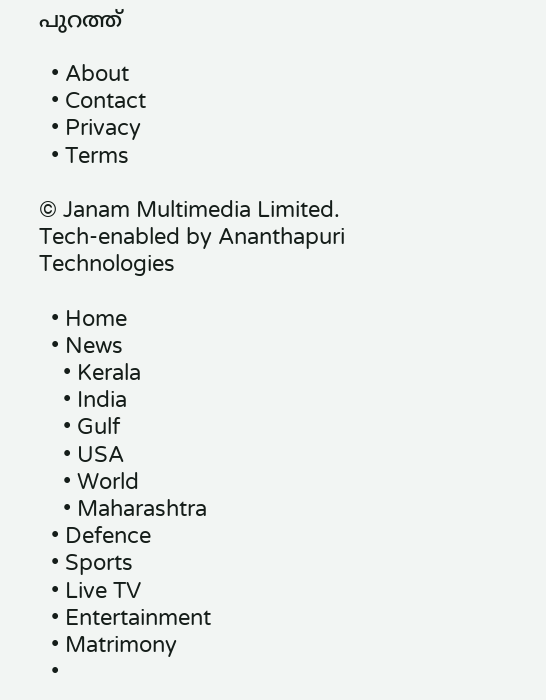പുറത്ത്

  • About
  • Contact
  • Privacy
  • Terms

© Janam Multimedia Limited.
Tech-enabled by Ananthapuri Technologies

  • Home
  • News
    • Kerala
    • India
    • Gulf
    • USA
    • World
    • Maharashtra
  • Defence
  • Sports
  • Live TV
  • Entertainment
  • Matrimony
  •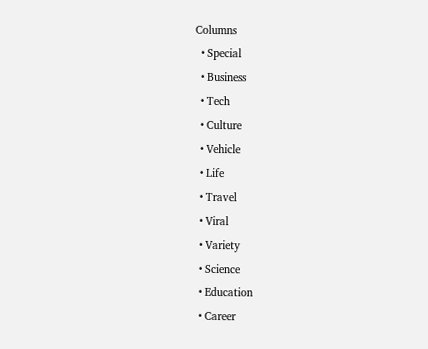Columns
  • Special
  • Business
  • Tech
  • Culture
  • Vehicle
  • Life
  • Travel
  • Viral
  • Variety
  • Science
  • Education
  • Career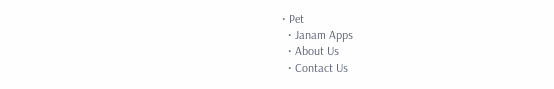• Pet
  • Janam Apps
  • About Us
  • Contact Us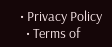• Privacy Policy
  • Terms of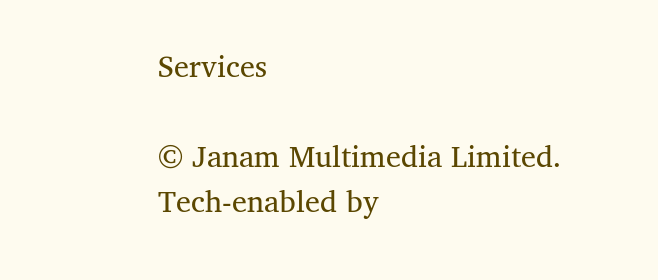Services

© Janam Multimedia Limited.
Tech-enabled by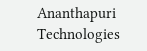Ananthapuri Technologies